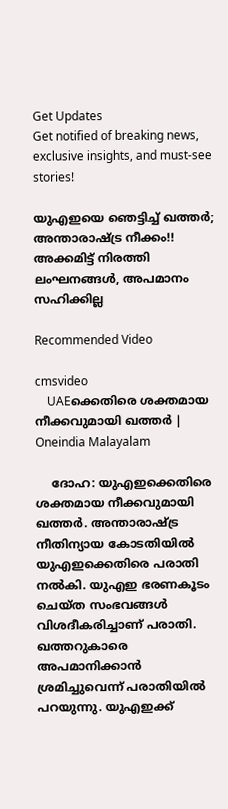Get Updates
Get notified of breaking news, exclusive insights, and must-see stories!

യുഎഇയെ ഞെട്ടിച്ച് ഖത്തര്‍; അന്താരാഷ്ട്ര നീക്കം!! അക്കമിട്ട് നിരത്തി ലംഘനങ്ങള്‍, അപമാനം സഹിക്കില്ല

Recommended Video

cmsvideo
    UAEക്കെതിരെ ശക്തമായ നീക്കവുമായി ഖത്തര്‍ | Oneindia Malayalam

    ദോഹ: യുഎഇക്കെതിരെ ശക്തമായ നീക്കവുമായി ഖത്തര്‍. അന്താരാഷ്ട്ര നീതിന്യായ കോടതിയില്‍ യുഎഇക്കെതിരെ പരാതി നല്‍കി. യുഎഇ ഭരണകൂടം ചെയ്ത സംഭവങ്ങള്‍ വിശദീകരിച്ചാണ് പരാതി. ഖത്തറുകാരെ അപമാനിക്കാന്‍ ശ്രമിച്ചുവെന്ന് പരാതിയില്‍ പറയുന്നു. യുഎഇക്ക്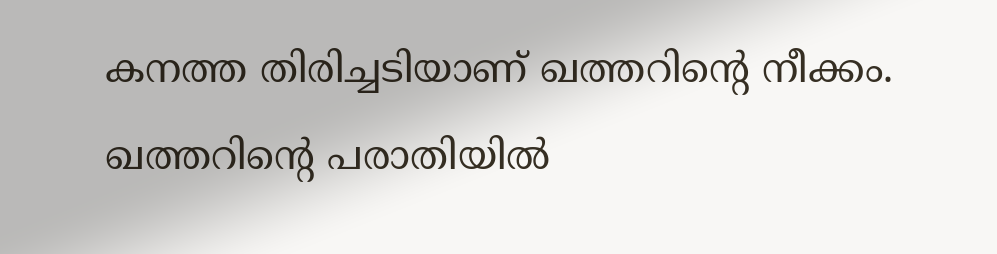കനത്ത തിരിച്ചടിയാണ് ഖത്തറിന്റെ നീക്കം. ഖത്തറിന്റെ പരാതിയില്‍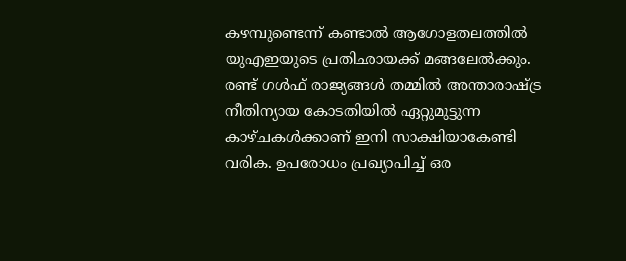കഴമ്പുണ്ടെന്ന് കണ്ടാല്‍ ആഗോളതലത്തില്‍ യുഎഇയുടെ പ്രതിഛായക്ക് മങ്ങലേല്‍ക്കും. രണ്ട് ഗള്‍ഫ് രാജ്യങ്ങള്‍ തമ്മില്‍ അന്താരാഷ്ട്ര നീതിന്യായ കോടതിയില്‍ ഏറ്റുമുട്ടുന്ന കാഴ്ചകള്‍ക്കാണ് ഇനി സാക്ഷിയാകേണ്ടി വരിക. ഉപരോധം പ്രഖ്യാപിച്ച് ഒര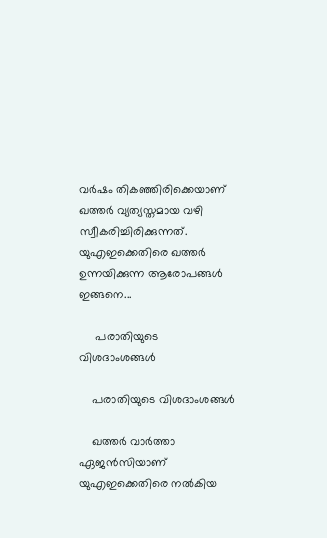വര്‍ഷം തികഞ്ഞിരിക്കെയാണ് ഖത്തര്‍ വ്യത്യസ്തമായ വഴി സ്വീകരിച്ചിരിക്കുന്നത്. യുഎഇക്കെതിരെ ഖത്തര്‍ ഉന്നയിക്കുന്ന ആരോപങ്ങള്‍ ഇങ്ങനെ...

     പരാതിയുടെ വിശദാംശങ്ങള്‍

    പരാതിയുടെ വിശദാംശങ്ങള്‍

    ഖത്തര്‍ വാര്‍ത്താ ഏജന്‍സിയാണ് യുഎഇക്കെതിരെ നല്‍കിയ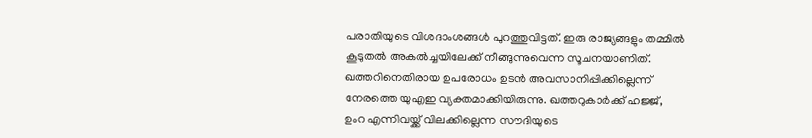പരാതിയുടെ വിശദാംശങ്ങള്‍ പുറത്തുവിട്ടത്. ഇരു രാജ്യങ്ങളും തമ്മില്‍ കൂടുതല്‍ അകല്‍ച്ചയിലേക്ക് നീങ്ങുന്നുവെന്ന സൂചനയാണിത്. ഖത്തറിനെതിരായ ഉപരോധം ഉടന്‍ അവസാനിപ്പിക്കില്ലെന്ന് നേരത്തെ യുഎഇ വ്യക്തമാക്കിയിരുന്നു. ഖത്തറുകാര്‍ക്ക് ഹജ്ജ്, ഉംറ എന്നിവയ്ക്ക് വിലക്കില്ലെന്ന സൗദിയുടെ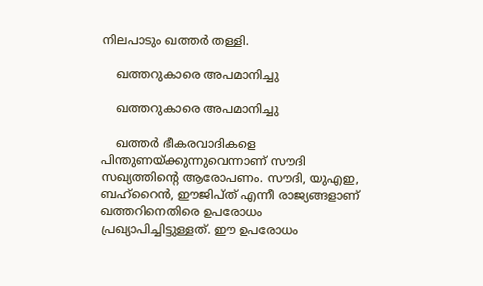നിലപാടും ഖത്തര്‍ തള്ളി.

    ഖത്തറുകാരെ അപമാനിച്ചു

    ഖത്തറുകാരെ അപമാനിച്ചു

    ഖത്തര്‍ ഭീകരവാദികളെ പിന്തുണയ്ക്കുന്നുവെന്നാണ് സൗദി സഖ്യത്തിന്റെ ആരോപണം. സൗദി, യുഎഇ, ബഹ്‌റൈന്‍, ഈജിപ്ത് എന്നീ രാജ്യങ്ങളാണ് ഖത്തറിനെതിരെ ഉപരോധം പ്രഖ്യാപിച്ചിട്ടുള്ളത്. ഈ ഉപരോധം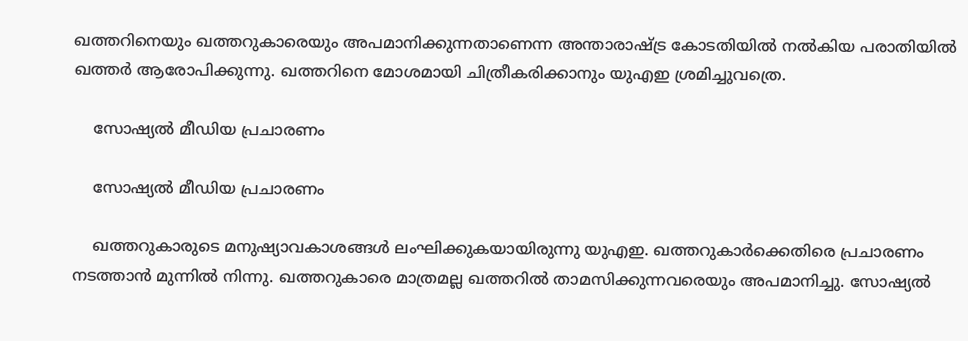ഖത്തറിനെയും ഖത്തറുകാരെയും അപമാനിക്കുന്നതാണെന്ന അന്താരാഷ്ട്ര കോടതിയില്‍ നല്‍കിയ പരാതിയില്‍ ഖത്തര്‍ ആരോപിക്കുന്നു. ഖത്തറിനെ മോശമായി ചിത്രീകരിക്കാനും യുഎഇ ശ്രമിച്ചുവത്രെ.

    സോഷ്യല്‍ മീഡിയ പ്രചാരണം

    സോഷ്യല്‍ മീഡിയ പ്രചാരണം

    ഖത്തറുകാരുടെ മനുഷ്യാവകാശങ്ങള്‍ ലംഘിക്കുകയായിരുന്നു യുഎഇ. ഖത്തറുകാര്‍ക്കെതിരെ പ്രചാരണം നടത്താന്‍ മുന്നില്‍ നിന്നു. ഖത്തറുകാരെ മാത്രമല്ല ഖത്തറില്‍ താമസിക്കുന്നവരെയും അപമാനിച്ചു. സോഷ്യല്‍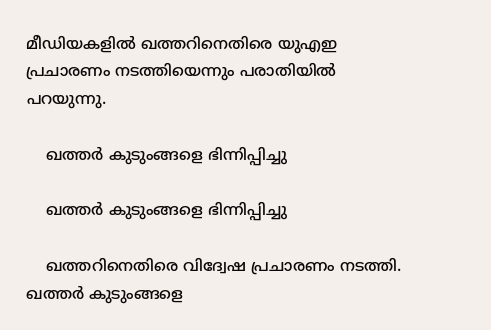മീഡിയകളില്‍ ഖത്തറിനെതിരെ യുഎഇ പ്രചാരണം നടത്തിയെന്നും പരാതിയില്‍ പറയുന്നു.

    ഖത്തര്‍ കുടുംങ്ങളെ ഭിന്നിപ്പിച്ചു

    ഖത്തര്‍ കുടുംങ്ങളെ ഭിന്നിപ്പിച്ചു

    ഖത്തറിനെതിരെ വിദ്വേഷ പ്രചാരണം നടത്തി. ഖത്തര്‍ കുടുംങ്ങളെ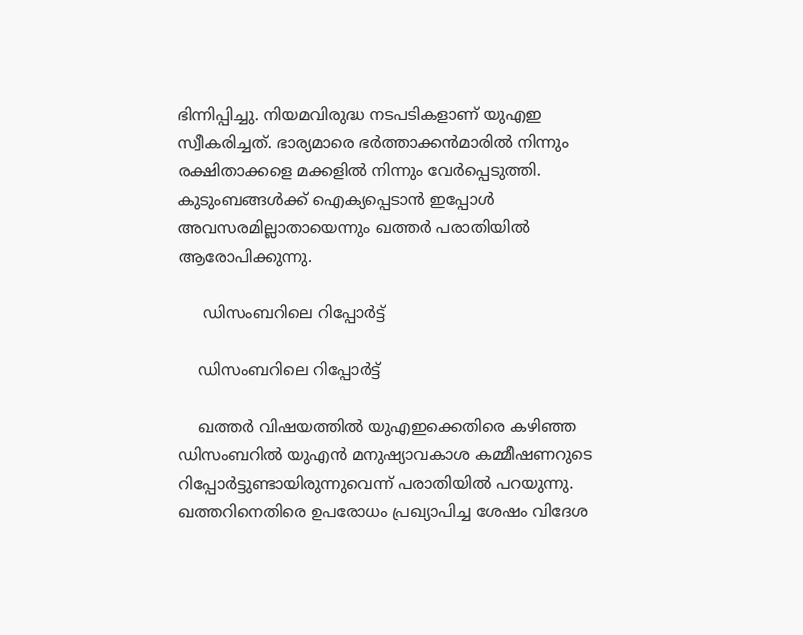ഭിന്നിപ്പിച്ചു. നിയമവിരുദ്ധ നടപടികളാണ് യുഎഇ സ്വീകരിച്ചത്. ഭാര്യമാരെ ഭര്‍ത്താക്കന്‍മാരില്‍ നിന്നും രക്ഷിതാക്കളെ മക്കളില്‍ നിന്നും വേര്‍പ്പെടുത്തി. കുടുംബങ്ങള്‍ക്ക് ഐക്യപ്പെടാന്‍ ഇപ്പോള്‍ അവസരമില്ലാതായെന്നും ഖത്തര്‍ പരാതിയില്‍ ആരോപിക്കുന്നു.

     ഡിസംബറിലെ റിപ്പോര്‍ട്ട്

    ഡിസംബറിലെ റിപ്പോര്‍ട്ട്

    ഖത്തര്‍ വിഷയത്തില്‍ യുഎഇക്കെതിരെ കഴിഞ്ഞ ഡിസംബറില്‍ യുഎന്‍ മനുഷ്യാവകാശ കമ്മീഷണറുടെ റിപ്പോര്‍ട്ടുണ്ടായിരുന്നുവെന്ന് പരാതിയില്‍ പറയുന്നു. ഖത്തറിനെതിരെ ഉപരോധം പ്രഖ്യാപിച്ച ശേഷം വിദേശ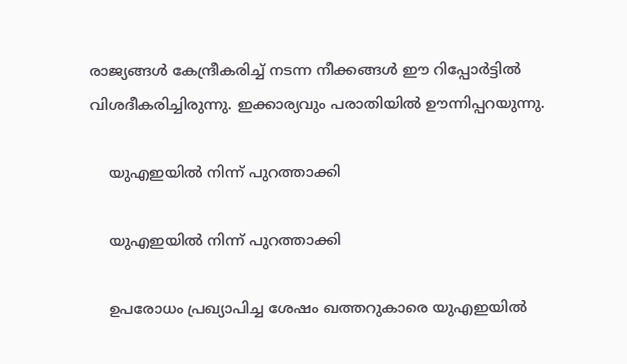രാജ്യങ്ങള്‍ കേന്ദ്രീകരിച്ച് നടന്ന നീക്കങ്ങള്‍ ഈ റിപ്പോര്‍ട്ടില്‍ വിശദീകരിച്ചിരുന്നു. ഇക്കാര്യവും പരാതിയില്‍ ഊന്നിപ്പറയുന്നു.

    യുഎഇയില്‍ നിന്ന് പുറത്താക്കി

    യുഎഇയില്‍ നിന്ന് പുറത്താക്കി

    ഉപരോധം പ്രഖ്യാപിച്ച ശേഷം ഖത്തറുകാരെ യുഎഇയില്‍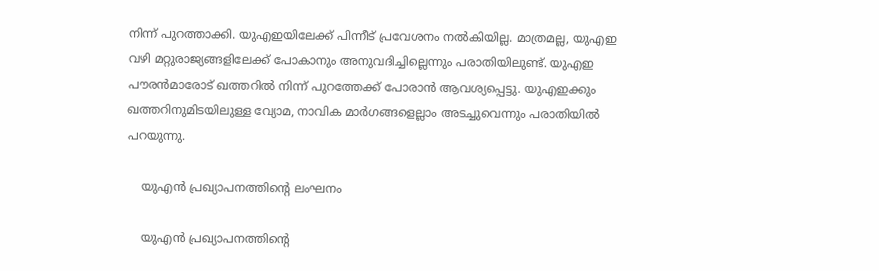നിന്ന് പുറത്താക്കി. യുഎഇയിലേക്ക് പിന്നീട് പ്രവേശനം നല്‍കിയില്ല. മാത്രമല്ല, യുഎഇ വഴി മറ്റുരാജ്യങ്ങളിലേക്ക് പോകാനും അനുവദിച്ചില്ലെന്നും പരാതിയിലുണ്ട്. യുഎഇ പൗരന്‍മാരോട് ഖത്തറില്‍ നിന്ന് പുറത്തേക്ക് പോരാന്‍ ആവശ്യപ്പെട്ടു. യുഎഇക്കും ഖത്തറിനുമിടയിലുള്ള വ്യോമ, നാവിക മാര്‍ഗങ്ങളെല്ലാം അടച്ചുവെന്നും പരാതിയില്‍ പറയുന്നു.

    യുഎന്‍ പ്രഖ്യാപനത്തിന്റെ ലംഘനം

    യുഎന്‍ പ്രഖ്യാപനത്തിന്റെ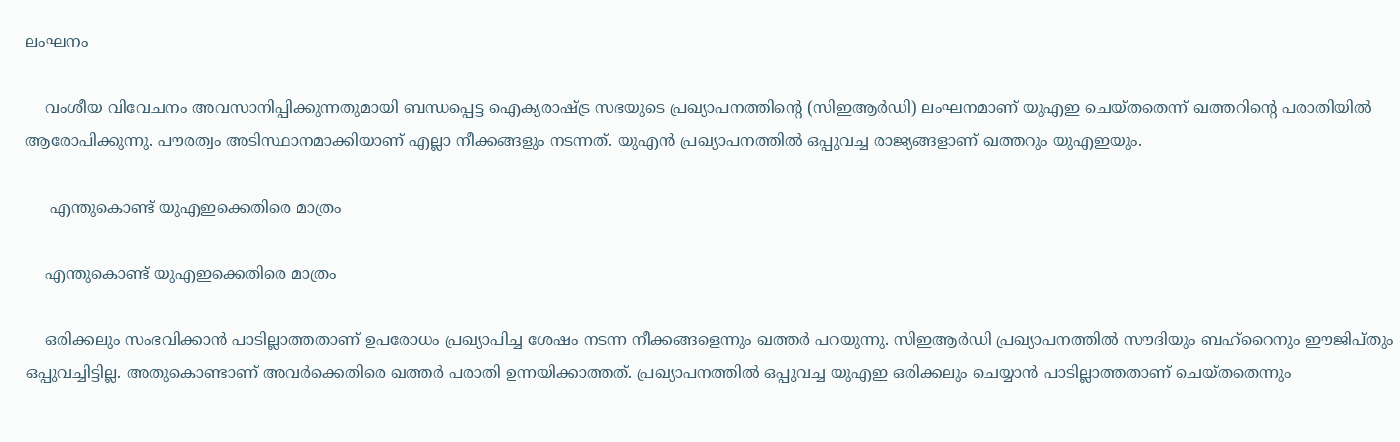ലംഘനം

    വംശീയ വിവേചനം അവസാനിപ്പിക്കുന്നതുമായി ബന്ധപ്പെട്ട ഐക്യരാഷ്ട്ര സഭയുടെ പ്രഖ്യാപനത്തിന്റെ (സിഇആര്‍ഡി) ലംഘനമാണ് യുഎഇ ചെയ്തതെന്ന് ഖത്തറിന്റെ പരാതിയില്‍ ആരോപിക്കുന്നു. പൗരത്വം അടിസ്ഥാനമാക്കിയാണ് എല്ലാ നീക്കങ്ങളും നടന്നത്. യുഎന്‍ പ്രഖ്യാപനത്തില്‍ ഒപ്പുവച്ച രാജ്യങ്ങളാണ് ഖത്തറും യുഎഇയും.

     എന്തുകൊണ്ട് യുഎഇക്കെതിരെ മാത്രം

    എന്തുകൊണ്ട് യുഎഇക്കെതിരെ മാത്രം

    ഒരിക്കലും സംഭവിക്കാന്‍ പാടില്ലാത്തതാണ് ഉപരോധം പ്രഖ്യാപിച്ച ശേഷം നടന്ന നീക്കങ്ങളെന്നും ഖത്തര്‍ പറയുന്നു. സിഇആര്‍ഡി പ്രഖ്യാപനത്തില്‍ സൗദിയും ബഹ്‌റൈനും ഈജിപ്തും ഒപ്പുവച്ചിട്ടില്ല. അതുകൊണ്ടാണ് അവര്‍ക്കെതിരെ ഖത്തര്‍ പരാതി ഉന്നയിക്കാത്തത്. പ്രഖ്യാപനത്തില്‍ ഒപ്പുവച്ച യുഎഇ ഒരിക്കലും ചെയ്യാന്‍ പാടില്ലാത്തതാണ് ചെയ്തതെന്നും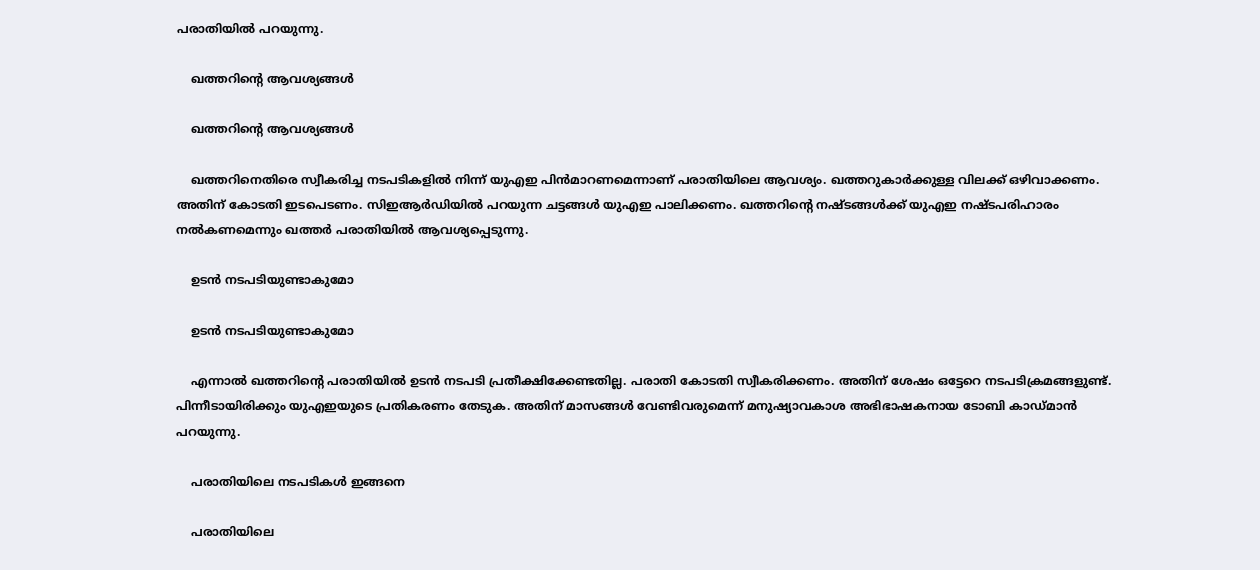പരാതിയില്‍ പറയുന്നു.

    ഖത്തറിന്റെ ആവശ്യങ്ങള്‍

    ഖത്തറിന്റെ ആവശ്യങ്ങള്‍

    ഖത്തറിനെതിരെ സ്വീകരിച്ച നടപടികളില്‍ നിന്ന് യുഎഇ പിന്‍മാറണമെന്നാണ് പരാതിയിലെ ആവശ്യം. ഖത്തറുകാര്‍ക്കുള്ള വിലക്ക് ഒഴിവാക്കണം. അതിന് കോടതി ഇടപെടണം. സിഇആര്‍ഡിയില്‍ പറയുന്ന ചട്ടങ്ങള്‍ യുഎഇ പാലിക്കണം. ഖത്തറിന്റെ നഷ്ടങ്ങള്‍ക്ക് യുഎഇ നഷ്ടപരിഹാരം നല്‍കണമെന്നും ഖത്തര്‍ പരാതിയില്‍ ആവശ്യപ്പെടുന്നു.

    ഉടന്‍ നടപടിയുണ്ടാകുമോ

    ഉടന്‍ നടപടിയുണ്ടാകുമോ

    എന്നാല്‍ ഖത്തറിന്റെ പരാതിയില്‍ ഉടന്‍ നടപടി പ്രതീക്ഷിക്കേണ്ടതില്ല. പരാതി കോടതി സ്വീകരിക്കണം. അതിന് ശേഷം ഒട്ടേറെ നടപടിക്രമങ്ങളുണ്ട്. പിന്നീടായിരിക്കും യുഎഇയുടെ പ്രതികരണം തേടുക. അതിന് മാസങ്ങള്‍ വേണ്ടിവരുമെന്ന് മനുഷ്യാവകാശ അഭിഭാഷകനായ ടോബി കാഡ്മാന്‍ പറയുന്നു.

    പരാതിയിലെ നടപടികള്‍ ഇങ്ങനെ

    പരാതിയിലെ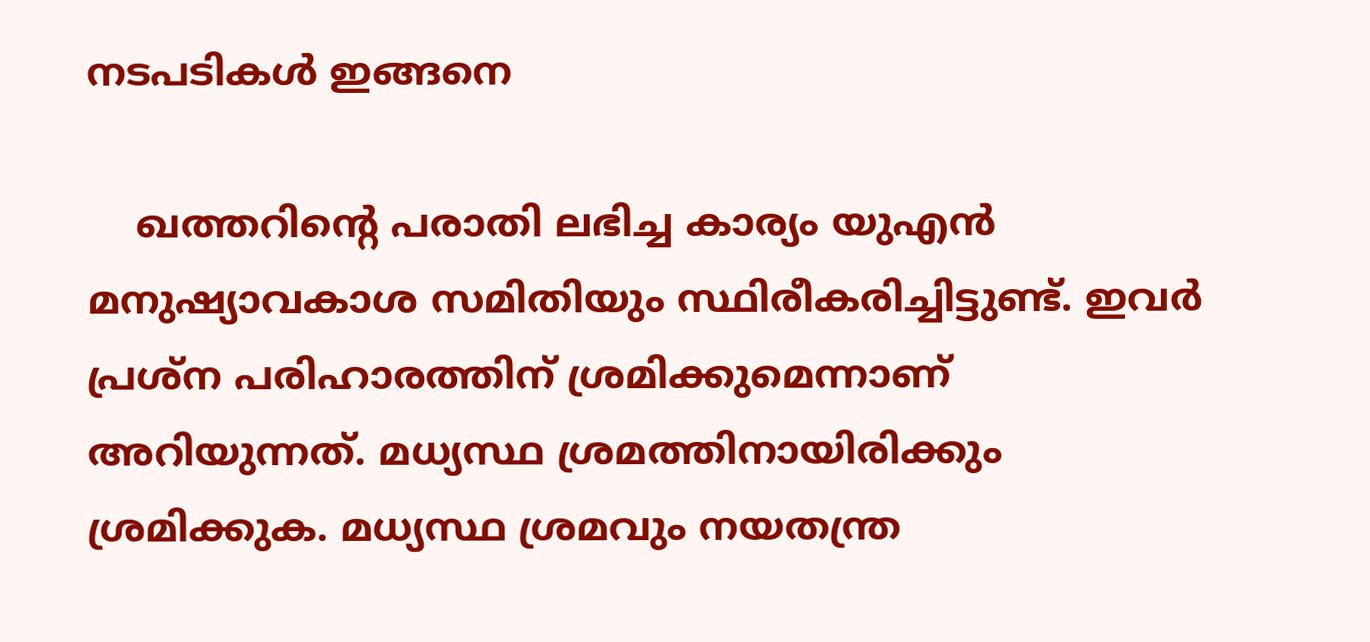നടപടികള്‍ ഇങ്ങനെ

    ഖത്തറിന്റെ പരാതി ലഭിച്ച കാര്യം യുഎന്‍ മനുഷ്യാവകാശ സമിതിയും സ്ഥിരീകരിച്ചിട്ടുണ്ട്. ഇവര്‍ പ്രശ്‌ന പരിഹാരത്തിന് ശ്രമിക്കുമെന്നാണ് അറിയുന്നത്. മധ്യസ്ഥ ശ്രമത്തിനായിരിക്കും ശ്രമിക്കുക. മധ്യസ്ഥ ശ്രമവും നയതന്ത്ര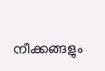നീക്കങ്ങളും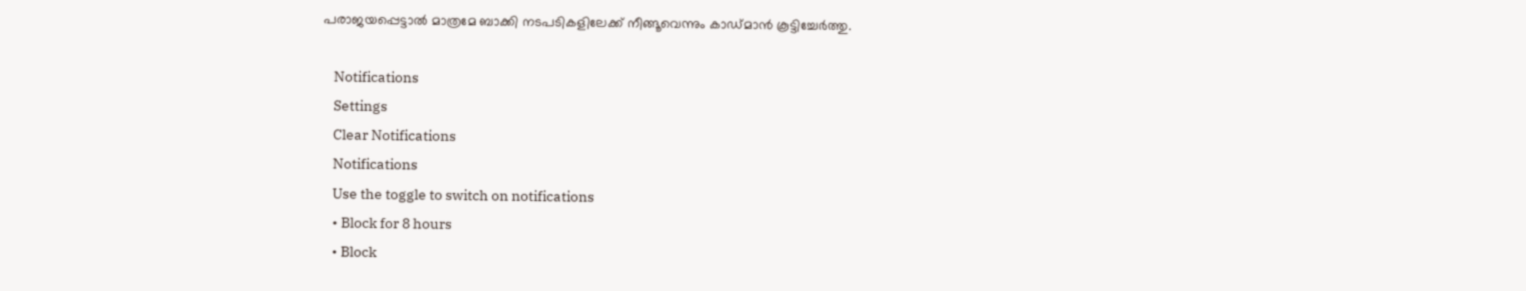പരാജയപ്പെട്ടാല്‍ മാത്രമേ ബാക്കി നടപടികളിലേക്ക് നീങ്ങൂവെന്നും കാഡ്മാന്‍ കൂട്ടിച്ചേര്‍ത്തു.

    Notifications
    Settings
    Clear Notifications
    Notifications
    Use the toggle to switch on notifications
    • Block for 8 hours
    • Block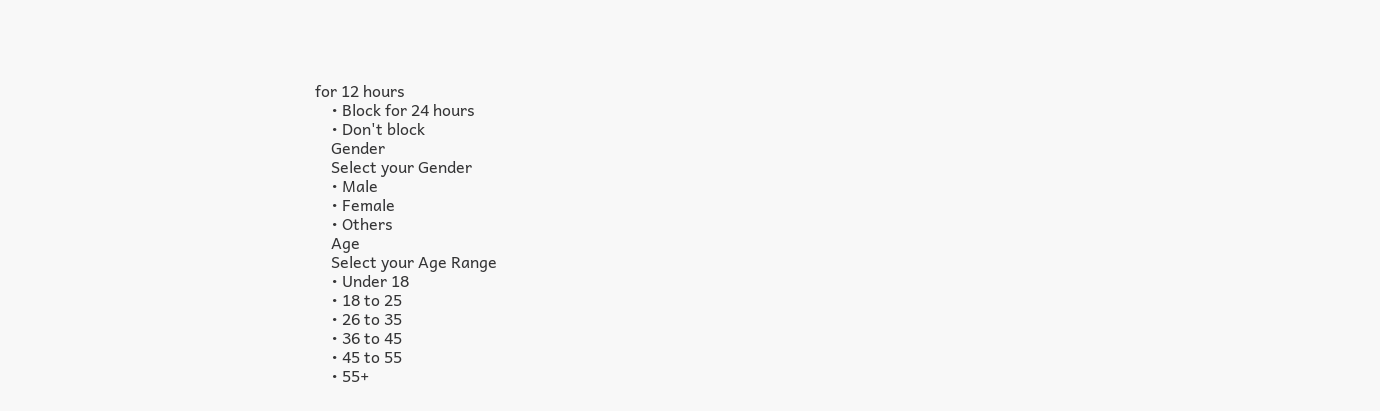for 12 hours
    • Block for 24 hours
    • Don't block
    Gender
    Select your Gender
    • Male
    • Female
    • Others
    Age
    Select your Age Range
    • Under 18
    • 18 to 25
    • 26 to 35
    • 36 to 45
    • 45 to 55
    • 55+